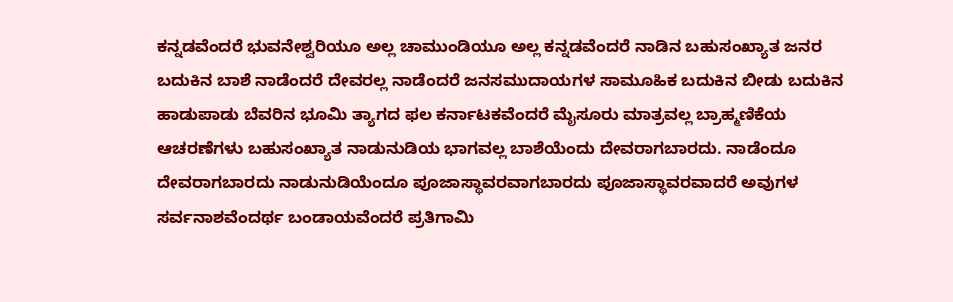ಕನ್ನಡವೆಂದರೆ ಭುವನೇಶ್ವರಿಯೂ ಅಲ್ಲ ಚಾಮುಂಡಿಯೂ ಅಲ್ಲ ಕನ್ನಡವೆಂದರೆ ನಾಡಿನ ಬಹುಸಂಖ್ಯಾತ ಜನರ ಬದುಕಿನ ಬಾಶೆ ನಾಡೆಂದರೆ ದೇವರಲ್ಲ ನಾಡೆಂದರೆ ಜನಸಮುದಾಯಗಳ ಸಾಮೂಹಿಕ ಬದುಕಿನ ಬೀಡು ಬದುಕಿನ ಹಾಡುಪಾಡು ಬೆವರಿನ ಭೂಮಿ ತ್ಯಾಗದ ಫಲ ಕರ್ನಾಟಕವೆಂದರೆ ಮೈಸೂರು ಮಾತ್ರವಲ್ಲ ಬ್ರಾಹ್ಮಣಿಕೆಯ ಆಚರಣೆಗಳು ಬಹುಸಂಖ್ಯಾತ ನಾಡುನುಡಿಯ ಭಾಗವಲ್ಲ ಬಾಶೆಯೆಂದು ದೇವರಾಗಬಾರದು. ನಾಡೆಂದೂ ದೇವರಾಗಬಾರದು ನಾಡುನುಡಿಯೆಂದೂ ಪೂಜಾಸ್ಥಾವರವಾಗಬಾರದು ಪೂಜಾಸ್ಥಾವರವಾದರೆ ಅವುಗಳ ಸರ್ವನಾಶವೆಂದರ್ಥ ಬಂಡಾಯವೆಂದರೆ ಪ್ರತಿಗಾಮಿ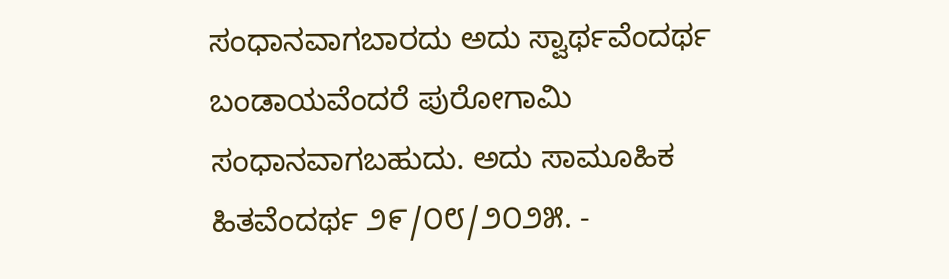ಸಂಧಾನವಾಗಬಾರದು ಅದು ಸ್ವಾರ್ಥವೆಂದರ್ಥ ಬಂಡಾಯವೆಂದರೆ ಪುರೋಗಾಮಿ ಸಂಧಾನವಾಗಬಹುದು. ಅದು ಸಾಮೂಹಿಕ ಹಿತವೆಂದರ್ಥ ೨೯/೦೮/೨೦೨೫. -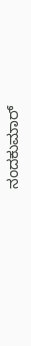ನಂದಕುಮಾರ್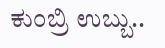ಕುಂಬ್ರಿ ಉಬ್ಬು..